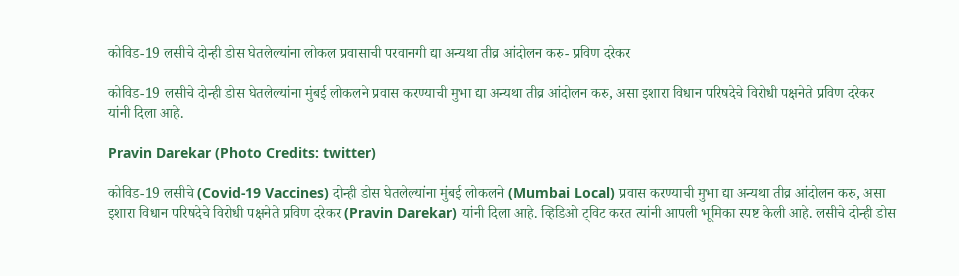कोविड-19 लसीचे दोन्ही डोस घेतलेल्यांना लोकल प्रवासाची परवानगी द्या अन्यथा तीव्र आंदोलन करु- प्रविण दरेकर

कोविड-19 लसीचे दोन्ही डोस घेतलेल्यांना मुंबई लोकलने प्रवास करण्याची मुभा द्या अन्यथा तीव्र आंदोलन करु, असा इशारा विधान परिषदेचे विरोधी पक्षनेते प्रविण दरेकर यांनी दिला आहे.

Pravin Darekar (Photo Credits: twitter)

कोविड-19 लसीचे (Covid-19 Vaccines) दोन्ही डोस घेतलेल्यांना मुंबई लोकलने (Mumbai Local) प्रवास करण्याची मुभा द्या अन्यथा तीव्र आंदोलन करु, असा इशारा विधान परिषदेचे विरोधी पक्षनेते प्रविण दरेकर (Pravin Darekar) यांनी दिला आहे. व्हिडिओ ट्विट करत त्यांनी आपली भूमिका स्पष्ट केली आहे. लसीचे दोन्ही डोस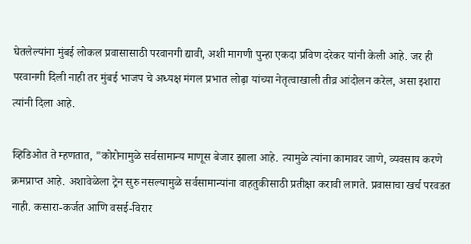घेतलेल्यांना मुंबई लोकल प्रवासासाठी परवानगी द्यावी, अशी मागणी पुन्हा एकदा प्रविण दरेकर यांनी केली आहे. जर ही परवानगी दिली नाही तर मुंबई भाजप चे अध्यक्ष मंगल प्रभात लोढ़ा यांच्या नेतृत्वाखाली तीव्र आंदोलन करेल, असा इशारा त्यांनी दिला आहे.

व्हिडिओत ते म्हणतात, "कोरोनामुळे सर्वसामान्य माणूस बेजार झाला आहे. त्यामुळे त्यांना कामावर जाणे, व्यवसाय करणे क्रमप्राप्त आहे. अशावेळेला ट्रेन सुरु नसल्यामुळे सर्वसामान्यांना वाहतुकीसाठी प्रतीक्षा करावी लागते. प्रवासाचा खर्च परवडत नाही. कसारा-कर्जत आणि वसई-विरार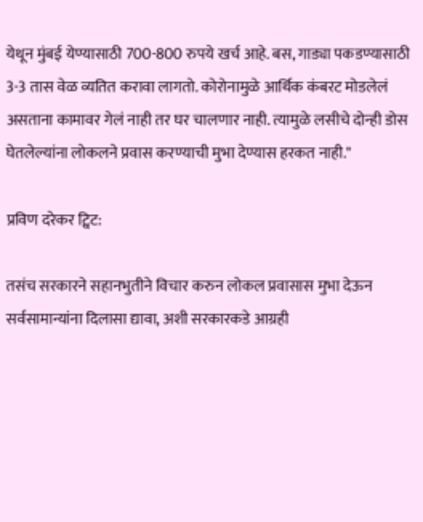येथून मुंबई येण्यासाठी 700-800 रुपये खर्च आहे. बस, गाड्या पकडण्यासाठी 3-3 तास वेळ व्यतित करावा लागतो. कोरोनामुळे आर्थिक कंबरट मोडलेलं असताना कामावर गेलं नाही तर घर चालणार नाही. त्यामुळे लसीचे दोन्ही डोस घेतलेल्यांना लोकलने प्रवास करण्याची मुभा देण्यास हरकत नाही."

प्रविण दरेकर ट्विट:

तसंच सरकारने सहानभुतीने विचार करुन लोकल प्रवासास मुभा देऊन सर्वसामान्यांना दिलासा द्यावा, अशी सरकारकडे आग्रही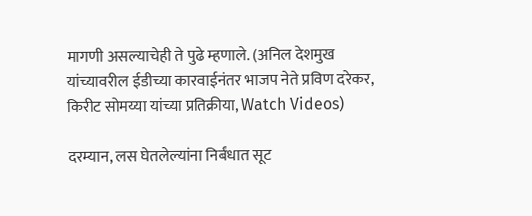मागणी असल्याचेही ते पुढे म्हणाले. (अनिल देशमुख यांच्यावरील ईडीच्या कारवाईनंतर भाजप नेते प्रविण दरेकर, किरीट सोमय्या यांच्या प्रतिक्रीया, Watch Videos)

दरम्यान, लस घेतलेल्यांना निर्बंधात सूट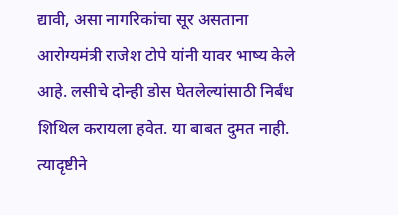द्यावी, असा नागरिकांचा सूर असताना आरोग्यमंत्री राजेश टोपे यांनी यावर भाष्य केले आहे. लसीचे दोन्ही डोस घेतलेल्यांसाठी निर्बंध शिथिल करायला हवेत. या बाबत दुमत नाही. त्यादृष्टीने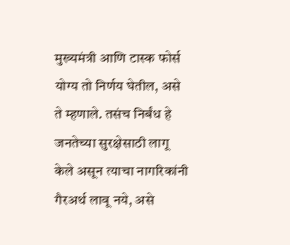मुख्यमंत्री आणि टास्क फोर्स योग्य तो निर्णय घेतील, असे ते म्हणाले. तसंच निर्बंध हे जनतेच्या सुरक्षेसाठी लागू केले असून त्याचा नागरिकांनी गैरअर्थ लावू नये, असे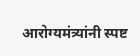आरोग्यमंत्र्यांनी स्पष्ट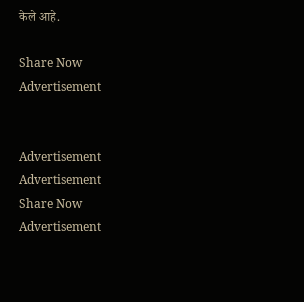केले आहे.

Share Now
Advertisement


Advertisement
Advertisement
Share Now
Advertisement